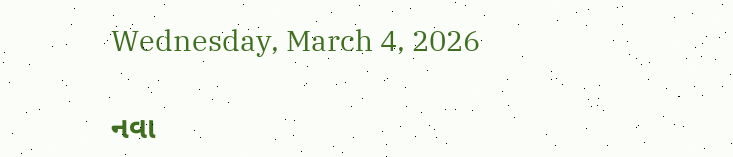Wednesday, March 4, 2026

નવા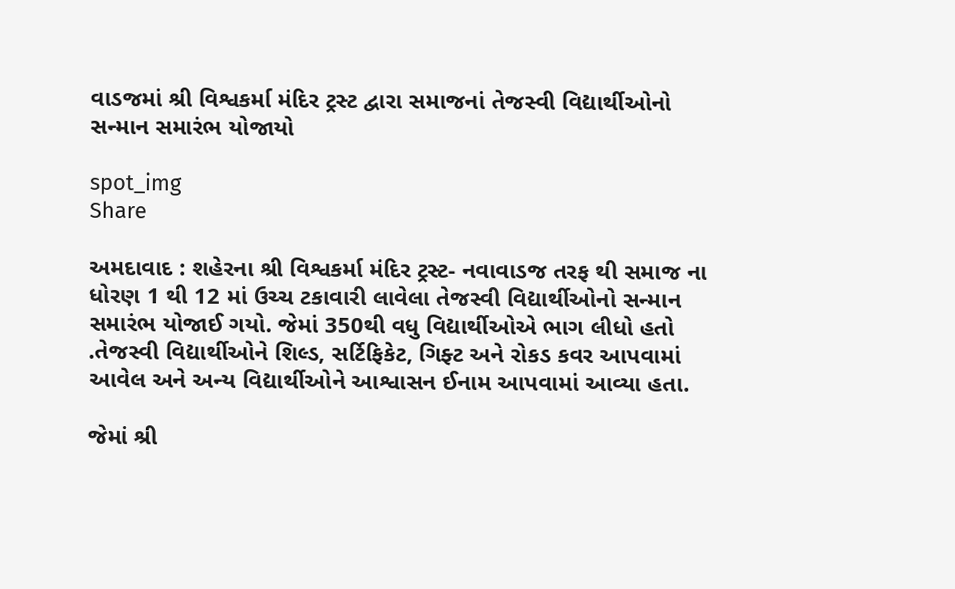વાડજમાં શ્રી વિશ્વકર્મા મંદિર ટ્રસ્ટ દ્વારા સમાજનાં તેજસ્વી વિદ્યાર્થીઓનો સન્માન સમારંભ યોજાયો

spot_img
Share

અમદાવાદ : શહેરના શ્રી વિશ્વકર્મા મંદિર ટ્રસ્ટ- નવાવાડજ તરફ થી સમાજ ના ધોરણ 1 થી 12 માં ઉચ્ચ ટકાવારી લાવેલા તેજસ્વી વિદ્યાર્થીઓનો સન્માન સમારંભ યોજાઈ ગયો. જેમાં 350થી વધુ વિદ્યાર્થીઓએ ભાગ લીધો હતો .તેજસ્વી વિદ્યાર્થીઓને શિલ્ડ, સર્ટિફિકેટ, ગિફ્ટ અને રોકડ કવર આપવામાં આવેલ અને અન્ય વિદ્યાર્થીઓને આશ્વાસન ઈનામ આપવામાં આવ્યા હતા.

જેમાં શ્રી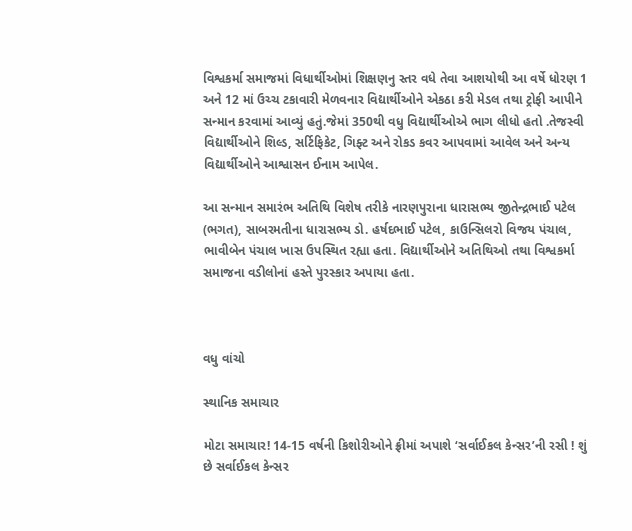વિશ્વકર્મા સમાજમાં વિધાર્થીઓમાં શિક્ષણનુ સ્તર વધે તેવા આશયોથી આ વર્ષે ધોરણ 1 અને 12 માં ઉચ્ચ ટકાવારી મેળવનાર વિદ્યાર્થીઓને એકઠા કરી મેડલ તથા ટ્રોફી આપીને સન્માન કરવામાં આવ્યું હતું.જેમાં 350થી વધુ વિદ્યાર્થીઓએ ભાગ લીધો હતો .તેજસ્વી વિદ્યાર્થીઓને શિલ્ડ, સર્ટિફિકેટ, ગિફ્ટ અને રોકડ કવર આપવામાં આવેલ અને અન્ય વિદ્યાર્થીઓને આશ્વાસન ઈનામ આપેલ.

આ સન્માન સમારંભ અતિથિ વિશેષ તરીકે નારણપુરાના ધારાસભ્ય જીતેન્દ્રભાઈ પટેલ (ભગત), સાબરમતીના ધારાસભ્ય ડો. હર્ષદભાઈ પટેલ, કાઉન્સિલરો વિજય પંચાલ, ભાવીબેન પંચાલ ખાસ ઉપસ્થિત રહ્યા હતા. વિદ્યાર્થીઓને અતિથિઓ તથા વિશ્વકર્મા સમાજના વડીલોનાં હસ્તે પુરસ્કાર અપાયા હતા.



વધુ વાંચો

સ્થાનિક સમાચાર

મોટા સમાચાર! 14-15 વર્ષની કિશોરીઓને ફ્રીમાં અપાશે ‘સર્વાઈકલ કેન્સર’ની રસી ! શું છે સર્વાઈકલ કેન્સર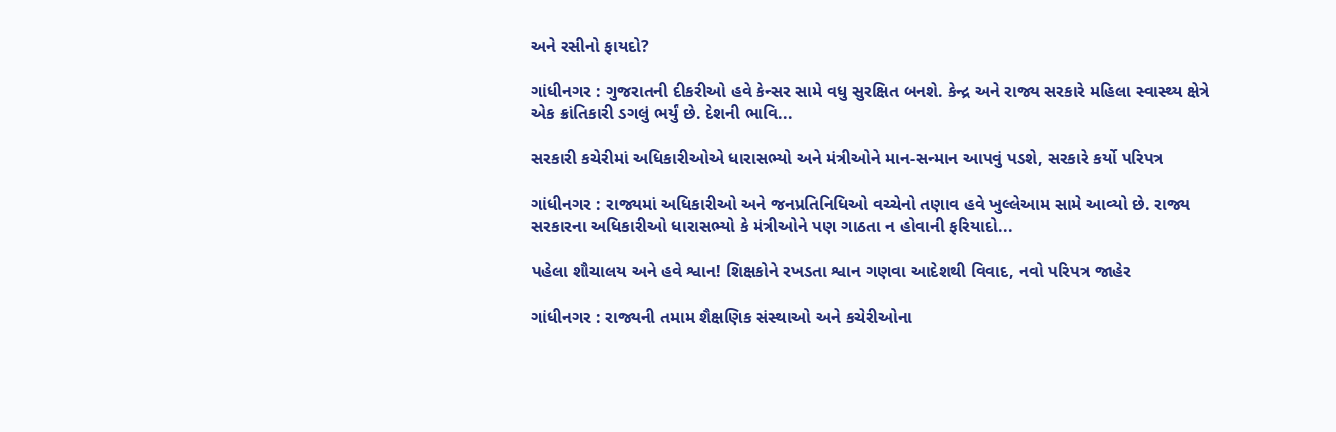અને રસીનો ફાયદો?

ગાંધીનગર : ગુજરાતની દીકરીઓ હવે કેન્સર સામે વધુ સુરક્ષિત બનશે. કેન્દ્ર અને રાજ્ય સરકારે મહિલા સ્વાસ્થ્ય ક્ષેત્રે એક ક્રાંતિકારી ડગલું ભર્યું છે. દેશની ભાવિ...

સરકારી કચેરીમાં અધિકારીઓએ ધારાસભ્યો અને મંત્રીઓને માન-સન્માન આપવું પડશે, સરકારે કર્યો પરિપત્ર

ગાંધીનગર : રાજ્યમાં અધિકારીઓ અને જનપ્રતિનિધિઓ વચ્ચેનો તણાવ હવે ખુલ્લેઆમ સામે આવ્યો છે. રાજ્ય સરકારના અધિકારીઓ ધારાસભ્યો કે મંત્રીઓને પણ ગાઠતા ન હોવાની ફરિયાદો...

પહેલા શૌચાલય અને હવે શ્વાન! શિક્ષકોને રખડતા શ્વાન ગણવા આદેશથી વિવાદ, નવો પરિપત્ર જાહેર

ગાંધીનગર : રાજ્યની તમામ શૈક્ષણિક સંસ્થાઓ અને કચેરીઓના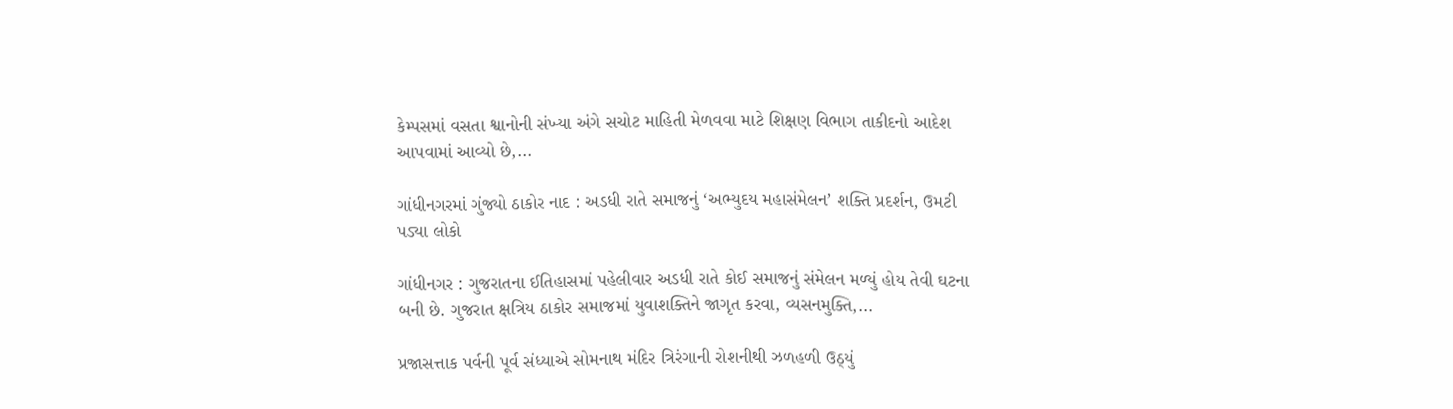કેમ્પસમાં વસતા શ્વાનોની સંખ્યા અંગે સચોટ માહિતી મેળવવા માટે શિક્ષણ વિભાગ તાકીદનો આદેશ આપવામાં આવ્યો છે,...

ગાંધીનગરમાં ગુંજ્યો ઠાકોર નાદ : અડધી રાતે સમાજનું ‘અભ્યુદય મહાસંમેલન’ શક્તિ પ્રદર્શન, ઉમટી પડ્યા લોકો

ગાંધીનગર : ગુજરાતના ઈતિહાસમાં પહેલીવાર અડધી રાતે કોઈ સમાજનું સંમેલન મળ્યું હોય તેવી ઘટના બની છે. ગુજરાત ક્ષત્રિય ઠાકોર સમાજમાં યુવાશક્તિને જાગૃત કરવા, વ્યસનમુક્તિ,...

પ્રજાસત્તાક પર્વની પૂર્વ સંધ્યાએ સોમનાથ મંદિર ત્રિરંગાની રોશનીથી ઝળહળી ઉઠ્યું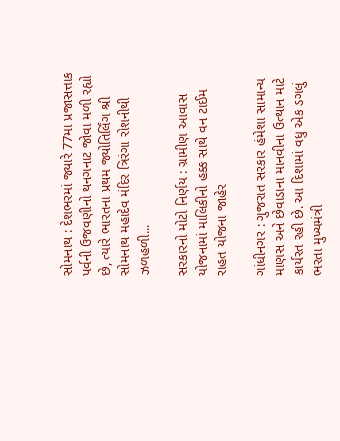સોમનાથ : દેશભરમાં જ્યારે 77મા પ્રજાસત્તાક પર્વની ઉજવણીનો થનગનાટ જોવા મળી રહ્યો છે, ત્યારે ભારતના પ્રથમ જ્યોતિર્લિંગ શ્રી સોમનાથ મહાદેવ મંદિર ત્રિરંગા રોશનીથી ઝળહળી...

સરકારનો મોટો નિર્ણય : ગ્રામીણ આવાસ યોજનામાં માલિકીનો હક્ક સાથે વન ટાઈમ રાહત યોજના જાહેર

ગાંધીનગર : ગુજરાત સરકાર હંમેશા સામાન્ય માણસ અને છેવાડાના માનવીના ઉત્થાન માટે કાર્યરત રહી છે. આ દિશામાં વધુ એક ડગલું ભરતા મુખ્યમંત્રી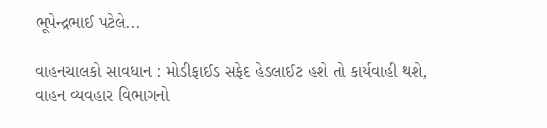ભૂપેન્દ્રભાઈ પટેલે...

વાહનચાલકો સાવધાન : મોડીફાઈડ સફેદ હેડલાઈટ હશે તો કાર્યવાહી થશે, વાહન વ્યવહાર વિભાગનો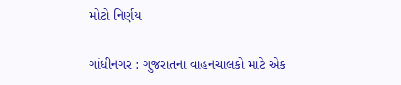મોટો નિર્ણય

ગાંધીનગર : ગુજરાતના વાહનચાલકો માટે એક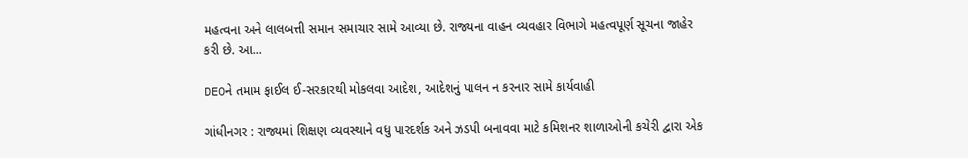મહત્વના અને લાલબત્તી સમાન સમાચાર સામે આવ્યા છે. રાજ્યના વાહન વ્યવહાર વિભાગે મહત્વપૂર્ણ સૂચના જાહેર કરી છે. આ...

DEOને તમામ ફાઈલ ઈ-સરકારથી મોકલવા આદેશ, આદેશનું પાલન ન કરનાર સામે કાર્યવાહી

ગાંધીનગર : રાજ્યમાં શિક્ષણ વ્યવસ્થાને વધુ પારદર્શક અને ઝડપી બનાવવા માટે કમિશનર શાળાઓની કચેરી દ્વારા એક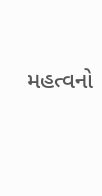મહત્વનો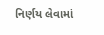નિર્ણય લેવામાં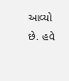આવ્યો છે. હવે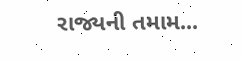રાજ્યની તમામ...